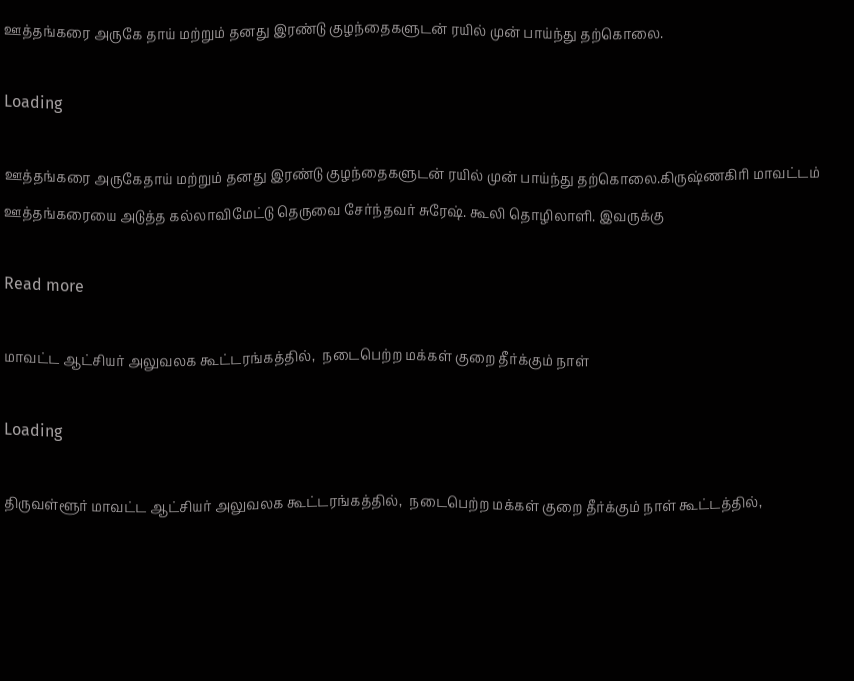ஊத்தங்கரை அருகே தாய் மற்றும் தனது இரண்டு குழந்தைகளுடன் ரயில் முன் பாய்ந்து தற்கொலை.

Loading

ஊத்தங்கரை அருகேதாய் மற்றும் தனது இரண்டு குழந்தைகளுடன் ரயில் முன் பாய்ந்து தற்கொலை.கிருஷ்ணகிரி மாவட்டம் ஊத்தங்கரையை அடுத்த கல்லாவிமேட்டு தெருவை சேர்ந்தவர் சுரேஷ். கூலி தொழிலாளி. இவருக்கு

Read more

மாவட்ட ஆட்சியர் அலுவலக கூட்டரங்கத்தில்,  நடைபெற்ற மக்கள் குறை தீர்க்கும் நாள்

Loading

திருவள்ளூர் மாவட்ட ஆட்சியர் அலுவலக கூட்டரங்கத்தில்,  நடைபெற்ற மக்கள் குறை தீர்க்கும் நாள் கூட்டத்தில்,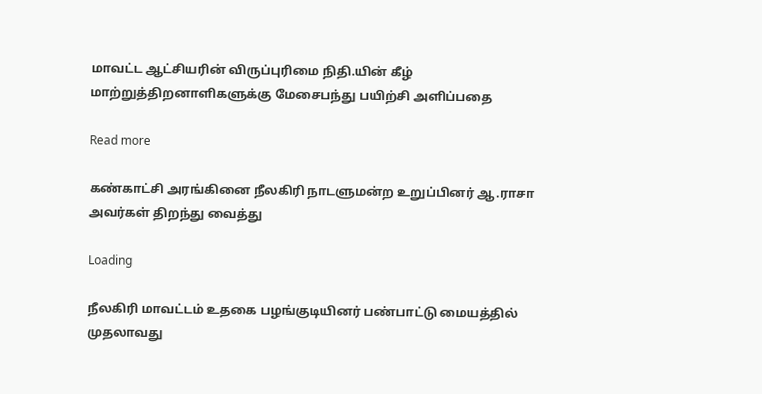மாவட்ட ஆட்சியரின் விருப்புரிமை நிதி.யின் கீழ் மாற்றுத்திறனாளிகளுக்கு மேசைபந்து பயிற்சி அளிப்பதை

Read more

கண்காட்சி அரங்கினை நீலகிரி நாடளுமன்ற உறுப்பினர் ஆ.ராசா அவர்கள் திறந்து வைத்து

Loading

நீலகிரி மாவட்டம் உதகை பழங்குடியினர் பண்பாட்டு மையத்தில் முதலாவது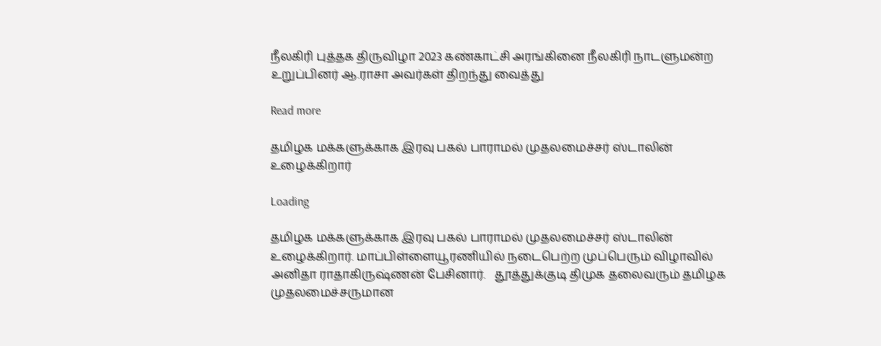நீலகிரி புத்தக திருவிழா 2023 கண்காட்சி அரங்கினை நீலகிரி நாடளுமன்ற உறுப்பினர் ஆ.ராசா அவர்கள் திறந்து வைத்து

Read more

தமிழக மக்களுக்காக இரவு பகல் பாராமல் முதலமைச்சர் ஸ்டாலின் உழைக்கிறார்

Loading

தமிழக மக்களுக்காக இரவு பகல் பாராமல் முதலமைச்சர் ஸ்டாலின் உழைக்கிறார். மாப்பிள்ளையூரணியில் நடைபெற்ற முப்பெரும் விழாவில் அனிதா ராதாகிருஷ்ணன் பேசினார்.   தூத்துக்குடி திமுக தலைவரும் தமிழக முதலமைச்சருமான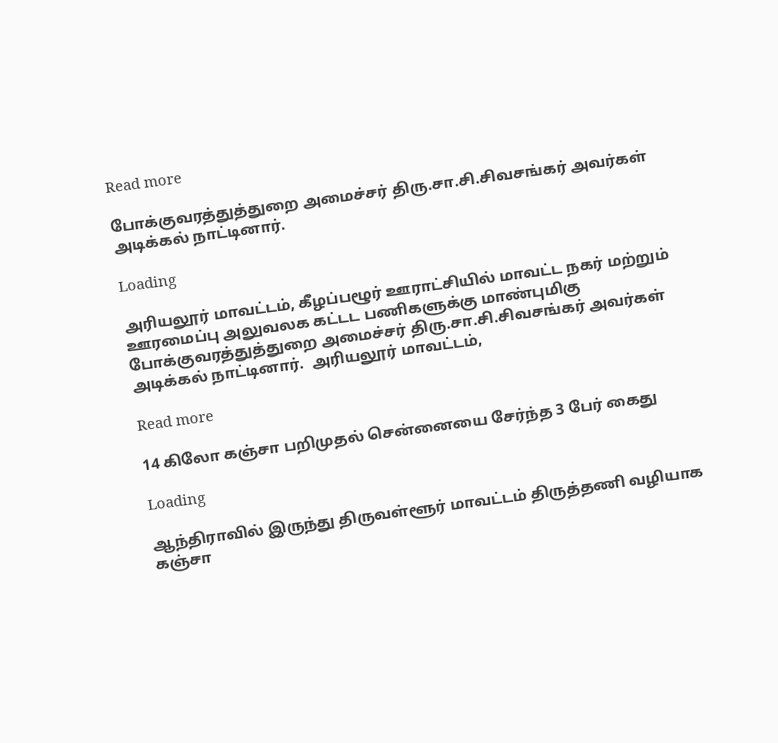Read more

போக்குவரத்துத்துறை அமைச்சர் திரு.சா.சி.சிவசங்கர் அவர்கள் அடிக்கல் நாட்டினார்.

Loading

அரியலூர் மாவட்டம், கீழப்பழூர் ஊராட்சியில் மாவட்ட நகர் மற்றும் ஊரமைப்பு அலுவலக கட்டட பணிகளுக்கு மாண்புமிகு போக்குவரத்துத்துறை அமைச்சர் திரு.சா.சி.சிவசங்கர் அவர்கள் அடிக்கல் நாட்டினார்.  அரியலூர் மாவட்டம்,

Read more

14 கிலோ கஞ்சா பறிமுதல் சென்னையை சேர்ந்த 3 பேர் கைது

Loading

ஆந்திராவில் இருந்து திருவள்ளூர் மாவட்டம் திருத்தணி வழியாக கஞ்சா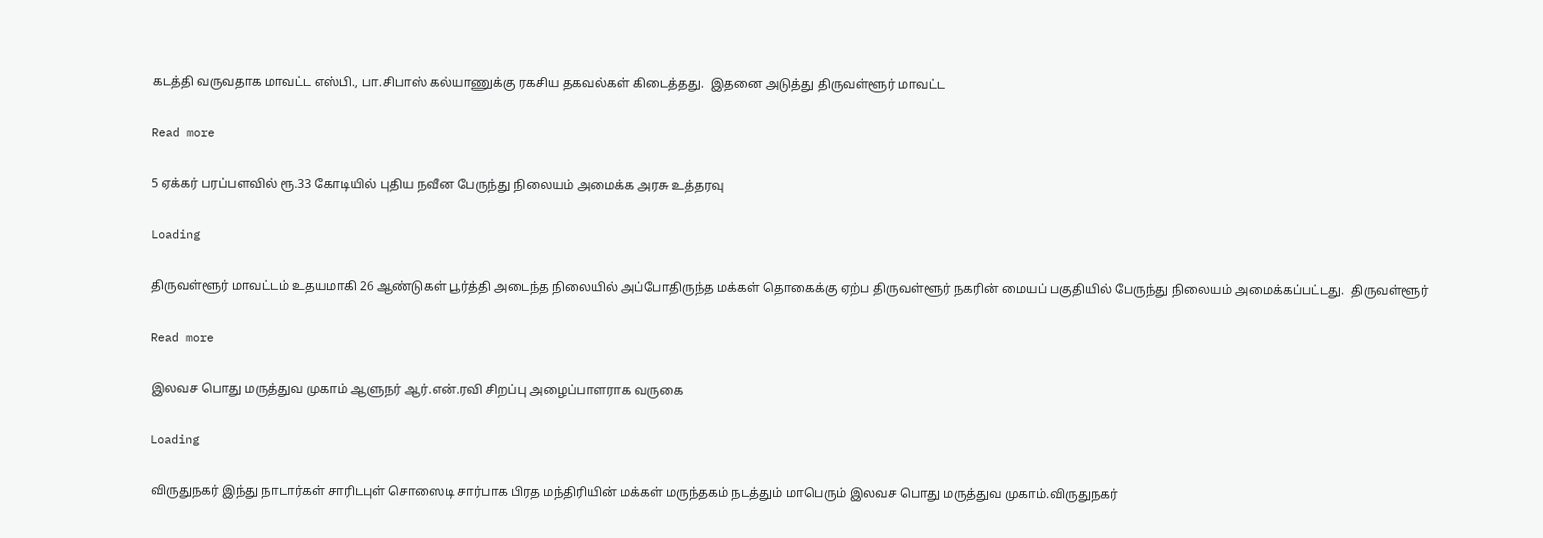கடத்தி வருவதாக மாவட்ட எஸ்பி., பா.சிபாஸ் கல்யாணுக்கு ரகசிய தகவல்கள் கிடைத்தது.  இதனை அடுத்து திருவள்ளூர் மாவட்ட

Read more

5 ஏக்கர் பரப்பளவில் ரூ.33 கோடியில் புதிய நவீன பேருந்து நிலையம் அமைக்க அரசு உத்தரவு

Loading

திருவள்ளூர் மாவட்டம் உதயமாகி 26 ஆண்டுகள் பூர்த்தி அடைந்த நிலையில் அப்போதிருந்த மக்கள் தொகைக்கு ஏற்ப திருவள்ளூர் நகரின் மையப் பகுதியில் பேருந்து நிலையம் அமைக்கப்பட்டது.  திருவள்ளூர்

Read more

இலவச பொது மருத்துவ முகாம் ஆளுநர் ஆர்.என்.ரவி சிறப்பு அழைப்பாளராக வருகை

Loading

விருதுநகர் இந்து நாடார்கள் சாரிடபுள் சொஸைடி சார்பாக பிரத மந்திரியின் மக்கள் மருந்தகம் நடத்தும் மாபெரும் இலவச பொது மருத்துவ முகாம்.விருதுநகர்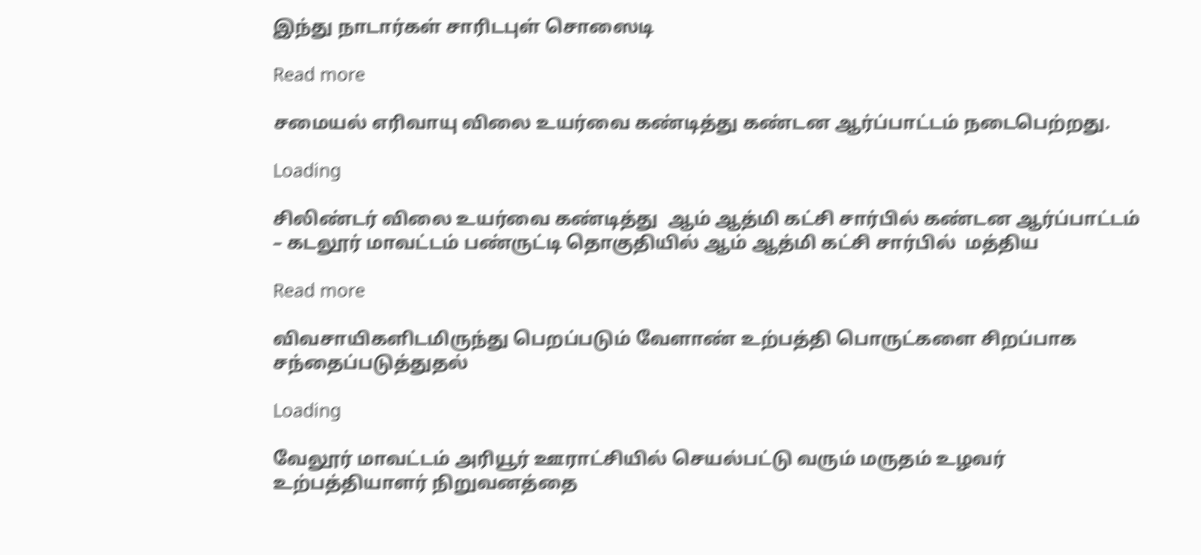இந்து நாடார்கள் சாரிடபுள் சொஸைடி

Read more

சமையல் எரிவாயு விலை உயர்வை கண்டித்து கண்டன ஆர்ப்பாட்டம் நடைபெற்றது.

Loading

சிலிண்டர் விலை உயர்வை கண்டித்து  ஆம் ஆத்மி கட்சி சார்பில் கண்டன ஆர்ப்பாட்டம்   – கடலூர் மாவட்டம் பண்ருட்டி தொகுதியில் ஆம் ஆத்மி கட்சி சார்பில்  மத்திய

Read more

விவசாயிகளிடமிருந்து பெறப்படும் வேளாண் உற்பத்தி பொருட்களை சிறப்பாக சந்தைப்படுத்துதல்

Loading

வேலூர் மாவட்டம் அரியூர் ஊராட்சியில் செயல்பட்டு வரும் மருதம் உழவர் உற்பத்தியாளர் நிறுவனத்தை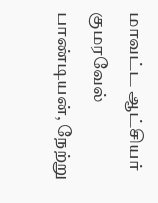மாவட்ட ஆட்சியர் குமரவேல் பாண்டியன், நேற்று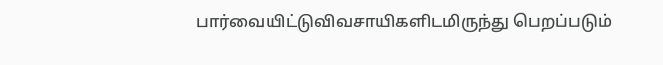பார்வையிட்டுவிவசாயிகளிடமிருந்து பெறப்படும்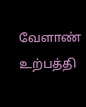வேளாண் உற்பத்தி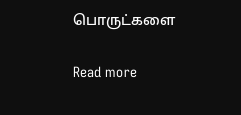பொருட்களை

Read more